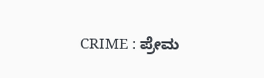CRIME : ಪ್ರೇಮ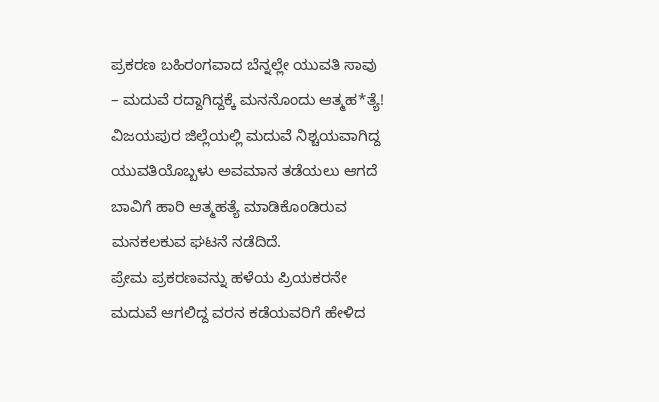ಪ್ರಕರಣ ಬಹಿರಂಗವಾದ ಬೆನ್ನಲ್ಲೇ ಯುವತಿ ಸಾವು – ಮದುವೆ ರದ್ದಾಗಿದ್ದಕ್ಕೆ ಮನನೊಂದು ಆತ್ಮಹ*ತ್ಯೆ!
ವಿಜಯಪುರ ಜಿಲ್ಲೆಯಲ್ಲಿ ಮದುವೆ ನಿಶ್ಚಯವಾಗಿದ್ದ ಯುವತಿಯೊಬ್ಬಳು ಅವಮಾನ ತಡೆಯಲು ಆಗದೆ ಬಾವಿಗೆ ಹಾರಿ ಆತ್ಮಹತ್ಯೆ ಮಾಡಿಕೊಂಡಿರುವ ಮನಕಲಕುವ ಘಟನೆ ನಡೆದಿದೆ.
ಪ್ರೇಮ ಪ್ರಕರಣವನ್ನು ಹಳೆಯ ಪ್ರಿಯಕರನೇ ಮದುವೆ ಆಗಲಿದ್ದ ವರನ ಕಡೆಯವರಿಗೆ ಹೇಳಿದ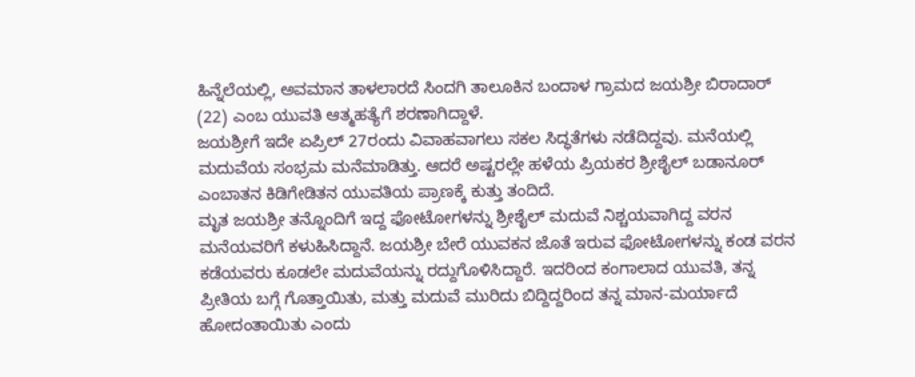ಹಿನ್ನೆಲೆಯಲ್ಲಿ, ಅವಮಾನ ತಾಳಲಾರದೆ ಸಿಂದಗಿ ತಾಲೂಕಿನ ಬಂದಾಳ ಗ್ರಾಮದ ಜಯಶ್ರೀ ಬಿರಾದಾರ್ (22) ಎಂಬ ಯುವತಿ ಆತ್ಮಹತ್ಯೆಗೆ ಶರಣಾಗಿದ್ದಾಳೆ.
ಜಯಶ್ರೀಗೆ ಇದೇ ಏಪ್ರಿಲ್ 27ರಂದು ವಿವಾಹವಾಗಲು ಸಕಲ ಸಿದ್ಧತೆಗಳು ನಡೆದಿದ್ದವು. ಮನೆಯಲ್ಲಿ ಮದುವೆಯ ಸಂಭ್ರಮ ಮನೆಮಾಡಿತ್ತು. ಆದರೆ ಅಷ್ಟರಲ್ಲೇ ಹಳೆಯ ಪ್ರಿಯಕರ ಶ್ರೀಶೈಲ್ ಬಡಾನೂರ್ ಎಂಬಾತನ ಕಿಡಿಗೇಡಿತನ ಯುವತಿಯ ಪ್ರಾಣಕ್ಕೆ ಕುತ್ತು ತಂದಿದೆ.
ಮೃತ ಜಯಶ್ರೀ ತನ್ನೊಂದಿಗೆ ಇದ್ದ ಫೋಟೋಗಳನ್ನು ಶ್ರೀಶೈಲ್ ಮದುವೆ ನಿಶ್ಚಯವಾಗಿದ್ದ ವರನ ಮನೆಯವರಿಗೆ ಕಳುಹಿಸಿದ್ದಾನೆ. ಜಯಶ್ರೀ ಬೇರೆ ಯುವಕನ ಜೊತೆ ಇರುವ ಫೋಟೋಗಳನ್ನು ಕಂಡ ವರನ ಕಡೆಯವರು ಕೂಡಲೇ ಮದುವೆಯನ್ನು ರದ್ದುಗೊಳಿಸಿದ್ದಾರೆ. ಇದರಿಂದ ಕಂಗಾಲಾದ ಯುವತಿ, ತನ್ನ ಪ್ರೀತಿಯ ಬಗ್ಗೆ ಗೊತ್ತಾಯಿತು, ಮತ್ತು ಮದುವೆ ಮುರಿದು ಬಿದ್ದಿದ್ದರಿಂದ ತನ್ನ ಮಾನ-ಮರ್ಯಾದೆ ಹೋದಂತಾಯಿತು ಎಂದು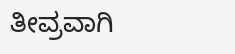ತೀವ್ರವಾಗಿ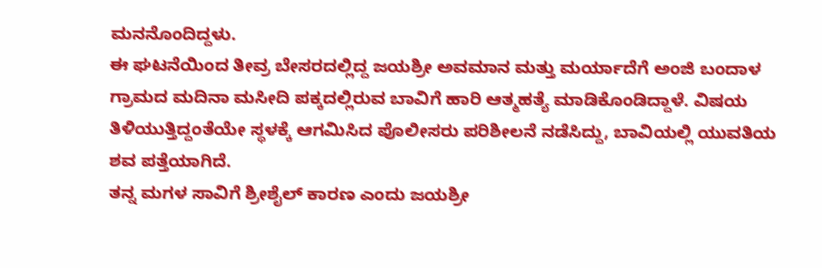ಮನನೊಂದಿದ್ದಳು.
ಈ ಘಟನೆಯಿಂದ ತೀವ್ರ ಬೇಸರದಲ್ಲಿದ್ದ ಜಯಶ್ರೀ ಅವಮಾನ ಮತ್ತು ಮರ್ಯಾದೆಗೆ ಅಂಜಿ ಬಂದಾಳ ಗ್ರಾಮದ ಮದಿನಾ ಮಸೀದಿ ಪಕ್ಕದಲ್ಲಿರುವ ಬಾವಿಗೆ ಹಾರಿ ಆತ್ಮಹತ್ಯೆ ಮಾಡಿಕೊಂಡಿದ್ದಾಳೆ. ವಿಷಯ ತಿಳಿಯುತ್ತಿದ್ದಂತೆಯೇ ಸ್ಥಳಕ್ಕೆ ಆಗಮಿಸಿದ ಪೊಲೀಸರು ಪರಿಶೀಲನೆ ನಡೆಸಿದ್ದು, ಬಾವಿಯಲ್ಲಿ ಯುವತಿಯ ಶವ ಪತ್ತೆಯಾಗಿದೆ.
ತನ್ನ ಮಗಳ ಸಾವಿಗೆ ಶ್ರೀಶೈಲ್ ಕಾರಣ ಎಂದು ಜಯಶ್ರೀ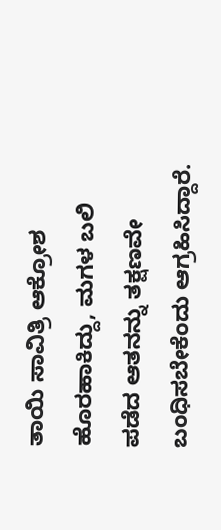ತಾಯಿ ಸಾವಿತ್ರಿ ಆಕ್ರೋಶ ಹೊರಹಾಕಿದ್ದು, ಮಗಳ ಬಲಿ ಪಡೆದ ಆತನನ್ನು ತಕ್ಷಣವೇ ಬಂಧಿಸಬೇಕೆಂದು ಆಗ್ರಹಿಸಿದ್ದಾರೆ.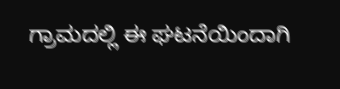ಗ್ರಾಮದಲ್ಲಿ ಈ ಘಟನೆಯಿಂದಾಗಿ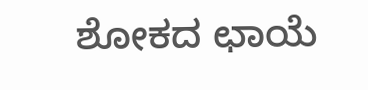ಶೋಕದ ಛಾಯೆ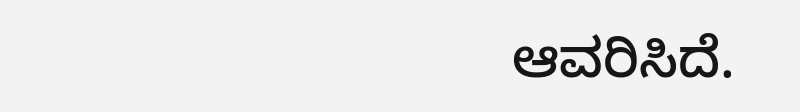ಆವರಿಸಿದೆ.